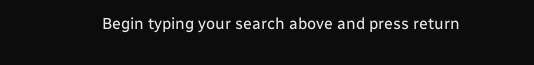Begin typing your search above and press return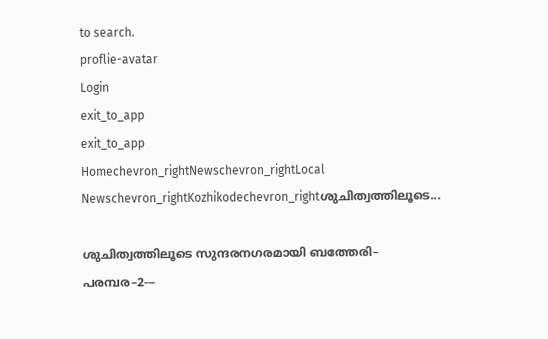to search.
proflie-avatar
Login
exit_to_app
exit_to_app
Homechevron_rightNewschevron_rightLocal Newschevron_rightKozhikodechevron_rightശുചിത്വത്തിലൂടെ...

ശുചിത്വത്തിലൂടെ സുന്ദരനഗരമായി ബത്തേരി– പരമ്പര–2---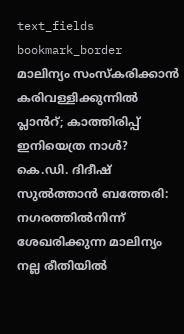text_fields
bookmark_border
മാലിന്യം സംസ്കരിക്കാൻ കരിവള്ളിക്കുന്നിൽ പ്ലാൻറ്; കാത്തിരിപ്പ് ഇനിയെത്ര നാൾ? കെ.ഡി. ദിദീഷ് സുൽത്താൻ ബത്തേരി: നഗരത്തിൽനിന്ന് ശേഖരിക്കുന്ന മാലിന്യം നല്ല രീതിയിൽ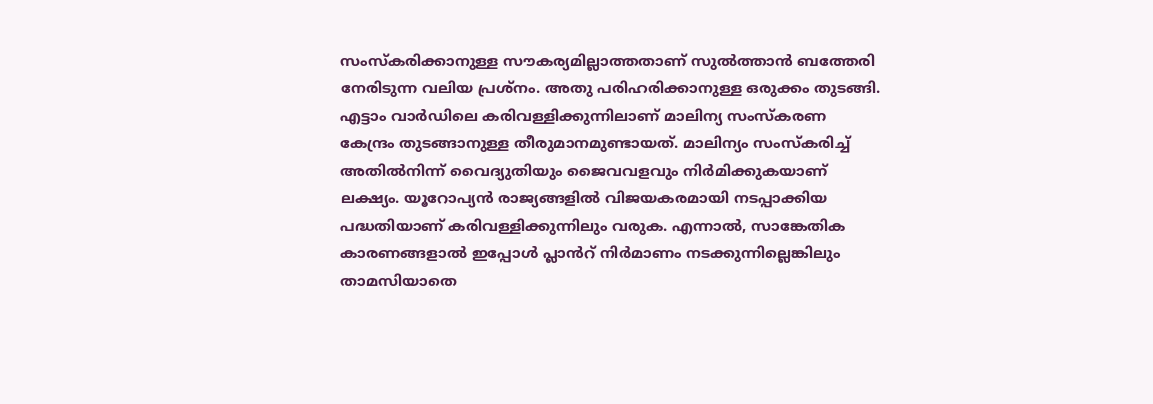സംസ്കരിക്കാനുള്ള സൗകര്യമില്ലാത്തതാണ് സുൽത്താൻ ബത്തേരി നേരിടുന്ന വലിയ പ്രശ്നം. അതു പരിഹരിക്കാനുള്ള ഒരുക്കം തുടങ്ങി. എട്ടാം വാർഡിലെ കരിവള്ളിക്കുന്നിലാണ് മാലിന്യ സംസ്കരണ കേന്ദ്രം തുടങ്ങാനുള്ള തീരുമാനമുണ്ടായത്. മാലിന്യം സംസ്കരിച്ച് അതിൽനിന്ന് വൈദ്യുതിയും ജൈവവളവും നിർമിക്കുകയാണ് ലക്ഷ്യം. യൂറോപ്യൻ രാജ്യങ്ങളിൽ വിജയകരമായി നടപ്പാക്കിയ പദ്ധതിയാണ് കരിവള്ളിക്കുന്നിലും വരുക. എന്നാൽ, സാങ്കേതിക കാരണങ്ങളാൽ ഇപ്പോൾ പ്ലാൻറ് നിർമാണം നടക്കുന്നില്ലെങ്കിലും താമസിയാതെ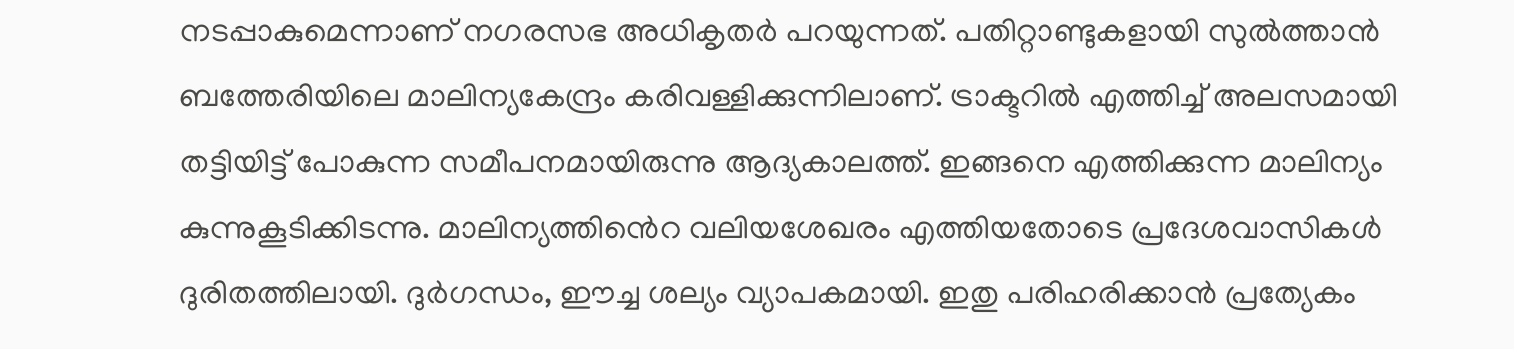നടപ്പാകുമെന്നാണ് നഗരസഭ അധികൃതർ പറയുന്നത്. പതിറ്റാണ്ടുകളായി സുൽത്താൻ ബത്തേരിയിലെ മാലിന്യകേന്ദ്രം കരിവള്ളിക്കുന്നിലാണ്. ട്രാക്ടറിൽ എത്തിച്ച് അലസമായി തട്ടിയിട്ട് പോകുന്ന സമീപനമായിരുന്നു ആദ്യകാലത്ത്. ഇങ്ങനെ എത്തിക്കുന്ന മാലിന്യം കുന്നുകൂടിക്കിടന്നു. മാലിന്യത്തിൻെറ വലിയശേഖരം എത്തിയതോടെ പ്രദേശവാസികൾ ദുരിതത്തിലായി. ദുർഗന്ധം, ഈച്ച ശല്യം വ്യാപകമായി. ഇതു പരിഹരിക്കാൻ പ്രത്യേകം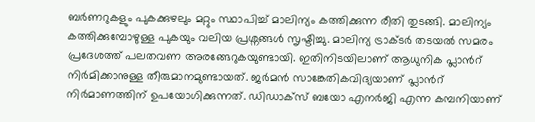ബർണറുകളും പുകക്കുഴലും മറ്റും സ്ഥാപിച്ച് മാലിന്യം കത്തിക്കുന്ന രീതി തുടങ്ങി. മാലിന്യം കത്തിക്കുമ്പോഴുള്ള പുകയും വലിയ പ്രശ്നങ്ങൾ സൃഷ്ടിച്ചു. മാലിന്യ ട്രാക്ടർ തടയൽ സമരം പ്രദേശത്ത് പലതവണ അരങ്ങേറുകയുണ്ടായി. ഇതിനിടയിലാണ് ആധുനിക പ്ലാൻറ് നിർമിക്കാനുള്ള തീരുമാനമുണ്ടായത്. ജർമൻ സാങ്കേതികവിദ്യയാണ് പ്ലാൻറ് നിർമാണത്തിന് ഉപയോഗിക്കുന്നത്. ഡിഡാക്സ് ബയോ എനർജി എന്ന കമ്പനിയാണ്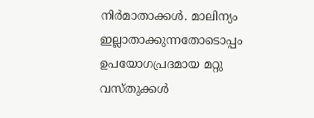നിർമാതാക്കൾ. മാലിന്യം ഇല്ലാതാക്കുന്നതോടൊപ്പം ഉപയോഗപ്രദമായ മറ്റു വസ്തുക്കൾ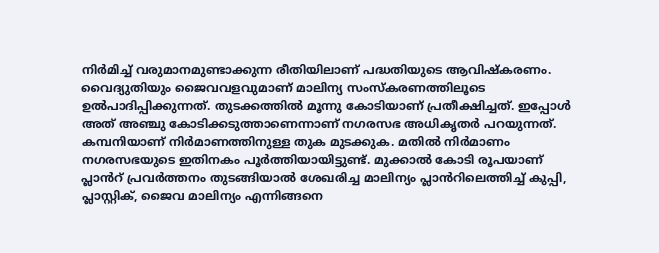നിർമിച്ച് വരുമാനമുണ്ടാക്കുന്ന രീതിയിലാണ് പദ്ധതിയുടെ ആവിഷ്കരണം. വൈദ്യുതിയും ജൈവവളവുമാണ് മാലിന്യ സംസ്കരണത്തിലൂടെ ഉൽപാദിപ്പിക്കുന്നത്. തുടക്കത്തിൽ മൂന്നു കോടിയാണ് പ്രതീക്ഷിച്ചത്. ഇപ്പോൾ അത് അഞ്ചു കോടിക്കടുത്താണെന്നാണ് നഗരസഭ അധികൃതർ പറയുന്നത്. കമ്പനിയാണ് നിർമാണത്തിനുള്ള തുക മുടക്കുക. മതിൽ നിർമാണം നഗരസഭയുടെ ഇതിനകം പൂർത്തിയായിട്ടുണ്ട്. മുക്കാൽ കോടി രൂപയാണ് പ്ലാൻറ് പ്രവർത്തനം തുടങ്ങിയാൽ ശേഖരിച്ച മാലിന്യം പ്ലാൻറിലെത്തിച്ച് കുപ്പി, പ്ലാസ്റ്റിക്, ജൈവ മാലിന്യം എന്നിങ്ങനെ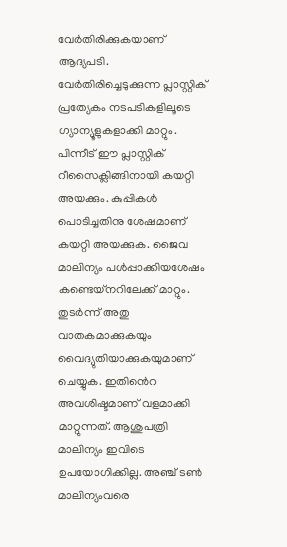വേർതിരിക്കുകയാണ് ആദ്യപടി. വേർതിരിച്ചെടുക്കുന്ന പ്ലാസ്റ്റിക് പ്രത്യേകം നടപടികളിലൂടെ ഗ്യാന്യൂളുകളാക്കി മാറ്റും. പിന്നീട് ഈ പ്ലാസ്റ്റിക് റീസൈക്ലിങ്ങിനായി കയറ്റി അയക്കും. കുപ്പികൾ പൊടിച്ചതിനു ശേഷമാണ് കയറ്റി അയക്കുക. ജൈവ മാലിന്യം പൾപ്പാക്കിയശേഷം കണ്ടെയ്നറിലേക്ക് മാറ്റും. തുടർന്ന് അതു വാതകമാക്കുകയും വൈദ്യുതിയാക്കുകയുമാണ് ചെയ്യുക. ഇതിൻെറ അവശിഷ്ടമാണ് വളമാക്കി മാറ്റുന്നത്. ആശുപത്രി മാലിന്യം ഇവിടെ ഉപയോഗിക്കില്ല. അഞ്ച് ടൺ മാലിന്യംവരെ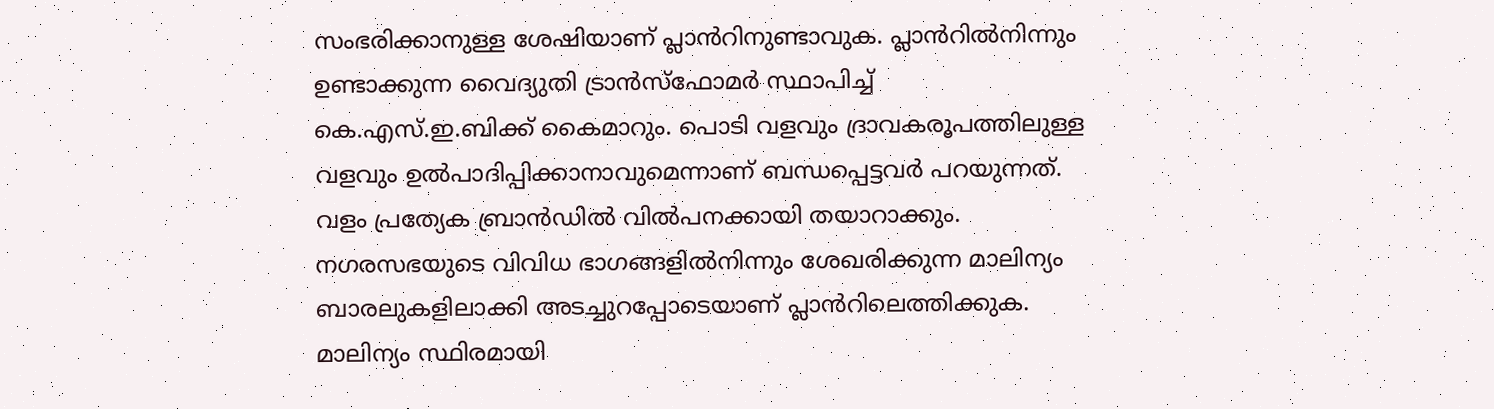സംഭരിക്കാനുള്ള ശേഷിയാണ് പ്ലാൻറിനുണ്ടാവുക. പ്ലാൻറിൽനിന്നും ഉണ്ടാക്കുന്ന വൈദ്യുതി ട്രാൻസ്ഫോമർ സ്ഥാപിച്ച് കെ.എസ്.ഇ.ബിക്ക് കൈമാറും. പൊടി വളവും ദ്രാവകരൂപത്തിലുള്ള വളവും ഉൽപാദിപ്പിക്കാനാവുമെന്നാണ് ബന്ധപ്പെട്ടവർ പറയുന്നത്. വളം പ്രത്യേക ബ്രാൻഡിൽ വിൽപനക്കായി തയാറാക്കും. നഗരസഭയുടെ വിവിധ ഭാഗങ്ങളിൽനിന്നും ശേഖരിക്കുന്ന മാലിന്യം ബാരലുകളിലാക്കി അടച്ചുറപ്പോടെയാണ് പ്ലാൻറിലെത്തിക്കുക. മാലിന്യം സ്ഥിരമായി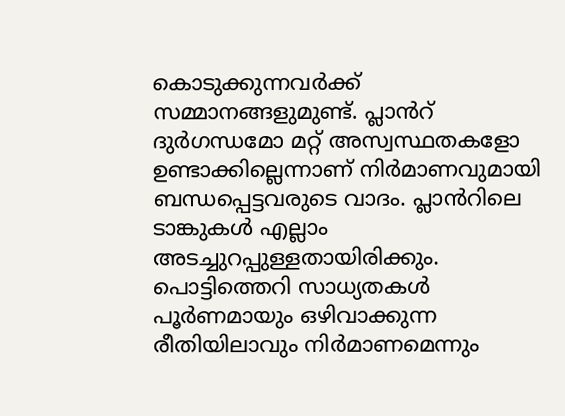കൊടുക്കുന്നവർക്ക് സമ്മാനങ്ങളുമുണ്ട്. പ്ലാൻറ് ദുർഗന്ധമോ മറ്റ് അസ്വസ്ഥതകളോ ഉണ്ടാക്കില്ലെന്നാണ് നിർമാണവുമായി ബന്ധപ്പെട്ടവരുടെ വാദം. പ്ലാൻറിലെ ടാങ്കുകൾ എല്ലാം അടച്ചുറപ്പുള്ളതായിരിക്കും. പൊട്ടിത്തെറി സാധ്യതകൾ പൂർണമായും ഒഴിവാക്കുന്ന രീതിയിലാവും നിർമാണമെന്നും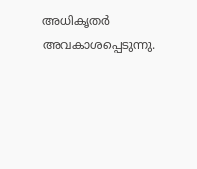അധികൃതർ അവകാശപ്പെടുന്നു.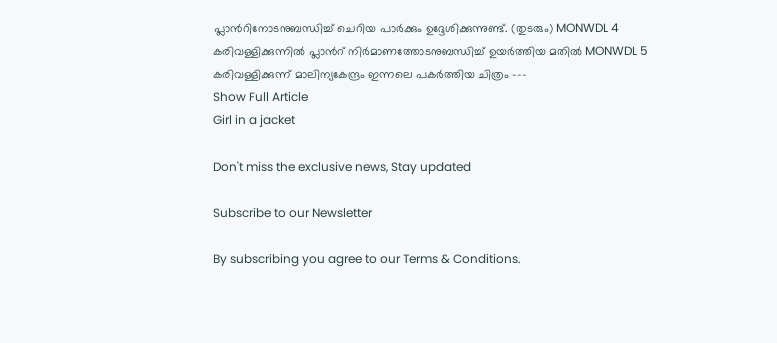പ്ലാൻറിനോടനുബന്ധിച്ച് ചെറിയ പാർക്കും ഉദ്ദേശിക്കുന്നുണ്ട്. (തുടരും) MONWDL 4 കരിവള്ളിക്കുന്നിൽ പ്ലാൻറ് നിർമാണത്തോടനുബന്ധിച്ച് ഉയർത്തിയ മതിൽ MONWDL 5 കരിവള്ളിക്കുന്ന് മാലിന്യകേന്ദ്രം ഇന്നലെ പകർത്തിയ ചിത്രം ---
Show Full Article
Girl in a jacket

Don't miss the exclusive news, Stay updated

Subscribe to our Newsletter

By subscribing you agree to our Terms & Conditions.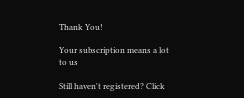Thank You!

Your subscription means a lot to us

Still haven't registered? Click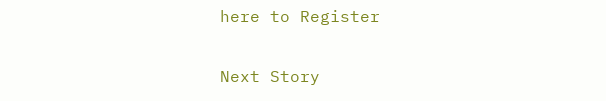here to Register

Next Story